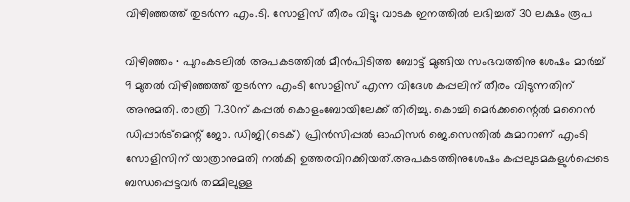വിഴിഞ്ഞത്ത് തുടർന്ന എം.ടി. സോളിസ് തീരം വിട്ടു; വാടക ഇനത്തിൽ ലഭിച്ചത് 30 ലക്ഷം രൂപ

വിഴിഞ്ഞം ∙ പുറംകടലിൽ അപകടത്തിൽ മീൻപിടിത്ത ബോട്ട് മുങ്ങിയ സംഭവത്തിനു ശേഷം മാർച്ച് 9 മുതൽ വിഴിഞ്ഞത്ത് തുടർന്ന എംടി സോളിസ് എന്ന വിദേശ കപ്പലിന് തീരം വിടുന്നതിന് അനുമതി. രാത്രി 7.30ന് കപ്പൽ കൊളംബോയിലേക്ക് തിരിച്ചു. കൊച്ചി മെർക്കന്റൈൽ മറൈൻ ഡിപ്പാർട്മെന്റ് ജോ. ഡിജി(ടെക്) പ്രിൻസിപ്പൽ ഓഫിസർ ജെ.സെന്തിൽ കുമാറാണ് എംടി സോളിസിന് യാത്രാനുമതി നൽകി ഉത്തരവിറക്കിയത്.അപകടത്തിനുശേഷം കപ്പലുടമകളുൾപ്പെടെ ബന്ധപ്പെട്ടവർ തമ്മിലുള്ള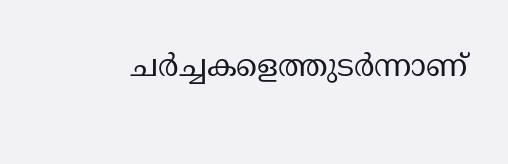ചർച്ചകളെത്തുടർന്നാണ്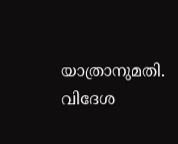യാത്രാനുമതി. വിദേശ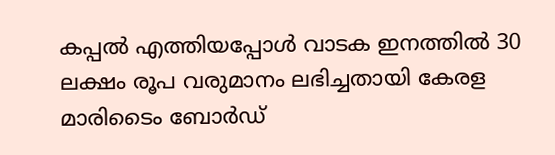കപ്പൽ എത്തിയപ്പോൾ വാടക ഇനത്തിൽ 30 ലക്ഷം രൂപ വരുമാനം ലഭിച്ചതായി കേരള മാരിടൈം ബോർഡ്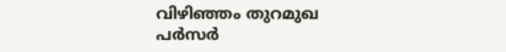വിഴിഞ്ഞം തുറമുഖ പർസർ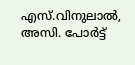എസ്.വിനുലാൽ, അസി. പോർട്ട്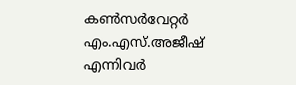കൺസർവേറ്റർ എം.എസ്.അജീഷ് എന്നിവർ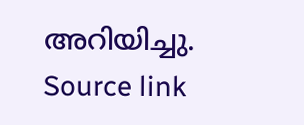അറിയിച്ചു.
Source link